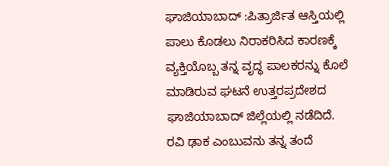ಘಾಜಿಯಾಬಾದ್ :ಪಿತ್ರಾರ್ಜಿತ ಆಸ್ತಿಯಲ್ಲಿ ಪಾಲು ಕೊಡಲು ನಿರಾಕರಿಸಿದ ಕಾರಣಕ್ಕೆ ವ್ಯಕ್ತಿಯೊಬ್ಬ ತನ್ನ ವೃದ್ಧ ಪಾಲಕರನ್ನು ಕೊಲೆ ಮಾಡಿರುವ ಘಟನೆ ಉತ್ತರಪ್ರದೇಶದ ಘಾಜಿಯಾಬಾದ್ ಜಿಲ್ಲೆಯಲ್ಲಿ ನಡೆದಿದೆ. ರವಿ ಢಾಕ ಎಂಬುವನು ತನ್ನ ತಂದೆ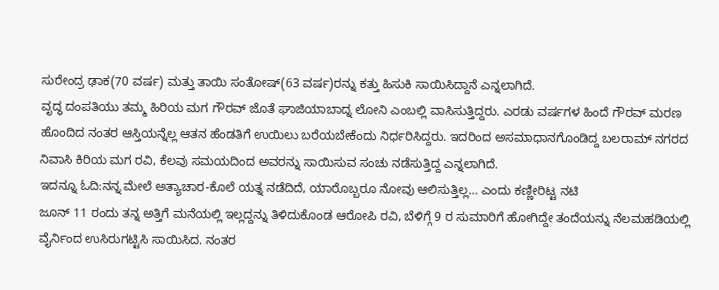ಸುರೇಂದ್ರ ಢಾಕ(70 ವರ್ಷ) ಮತ್ತು ತಾಯಿ ಸಂತೋಷ್(63 ವರ್ಷ)ರನ್ನು ಕತ್ತು ಹಿಸುಕಿ ಸಾಯಿಸಿದ್ದಾನೆ ಎನ್ನಲಾಗಿದೆ.
ವೃದ್ಧ ದಂಪತಿಯು ತಮ್ಮ ಹಿರಿಯ ಮಗ ಗೌರವ್ ಜೊತೆ ಘಾಜಿಯಾಬಾದ್ನ ಲೋನಿ ಎಂಬಲ್ಲಿ ವಾಸಿಸುತ್ತಿದ್ದರು. ಎರಡು ವರ್ಷಗಳ ಹಿಂದೆ ಗೌರವ್ ಮರಣ ಹೊಂದಿದ ನಂತರ ಆಸ್ತಿಯನ್ನೆಲ್ಲ ಆತನ ಹೆಂಡತಿಗೆ ಉಯಿಲು ಬರೆಯಬೇಕೆಂದು ನಿರ್ಧರಿಸಿದ್ದರು. ಇದರಿಂದ ಅಸಮಾಧಾನಗೊಂಡಿದ್ದ ಬಲರಾಮ್ ನಗರದ ನಿವಾಸಿ ಕಿರಿಯ ಮಗ ರವಿ, ಕೆಲವು ಸಮಯದಿಂದ ಅವರನ್ನು ಸಾಯಿಸುವ ಸಂಚು ನಡೆಸುತ್ತಿದ್ದ ಎನ್ನಲಾಗಿದೆ.
ಇದನ್ನೂ ಓದಿ:ನನ್ನ ಮೇಲೆ ಅತ್ಯಾಚಾರ-ಕೊಲೆ ಯತ್ನ ನಡೆದಿದೆ, ಯಾರೊಬ್ಬರೂ ನೋವು ಆಲಿಸುತ್ತಿಲ್ಲ… ಎಂದು ಕಣ್ಣೀರಿಟ್ಟ ನಟಿ
ಜೂನ್ 11 ರಂದು ತನ್ನ ಅತ್ತಿಗೆ ಮನೆಯಲ್ಲಿ ಇಲ್ಲದ್ದನ್ನು ತಿಳಿದುಕೊಂಡ ಆರೋಪಿ ರವಿ, ಬೆಳಿಗ್ಗೆ 9 ರ ಸುಮಾರಿಗೆ ಹೋಗಿದ್ದೇ ತಂದೆಯನ್ನು ನೆಲಮಹಡಿಯಲ್ಲಿ ವೈರ್ನಿಂದ ಉಸಿರುಗಟ್ಟಿಸಿ ಸಾಯಿಸಿದ. ನಂತರ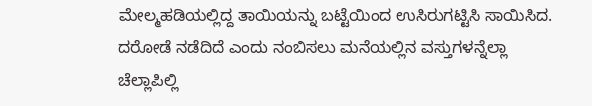ಮೇಲ್ಮಹಡಿಯಲ್ಲಿದ್ದ ತಾಯಿಯನ್ನು ಬಟ್ಟೆಯಿಂದ ಉಸಿರುಗಟ್ಟಿಸಿ ಸಾಯಿಸಿದ. ದರೋಡೆ ನಡೆದಿದೆ ಎಂದು ನಂಬಿಸಲು ಮನೆಯಲ್ಲಿನ ವಸ್ತುಗಳನ್ನೆಲ್ಲಾ ಚೆಲ್ಲಾಪಿಲ್ಲಿ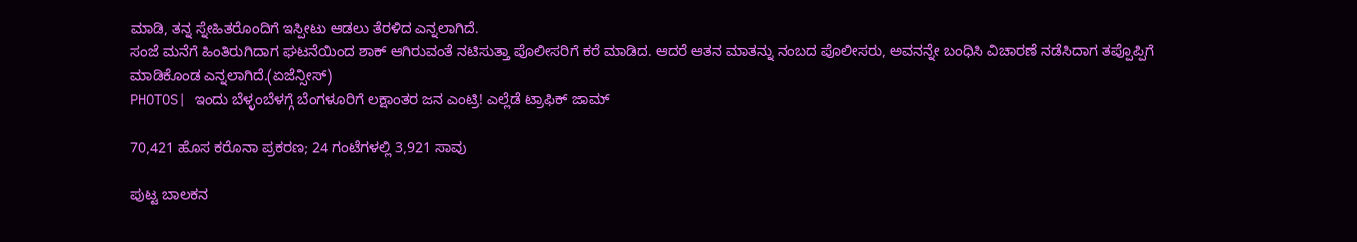ಮಾಡಿ, ತನ್ನ ಸ್ನೇಹಿತರೊಂದಿಗೆ ಇಸ್ಪೀಟು ಆಡಲು ತೆರಳಿದ ಎನ್ನಲಾಗಿದೆ.
ಸಂಜೆ ಮನೆಗೆ ಹಿಂತಿರುಗಿದಾಗ ಘಟನೆಯಿಂದ ಶಾಕ್ ಆಗಿರುವಂತೆ ನಟಿಸುತ್ತಾ ಪೊಲೀಸರಿಗೆ ಕರೆ ಮಾಡಿದ. ಆದರೆ ಆತನ ಮಾತನ್ನು ನಂಬದ ಪೊಲೀಸರು, ಅವನನ್ನೇ ಬಂಧಿಸಿ ವಿಚಾರಣೆ ನಡೆಸಿದಾಗ ತಪ್ಪೊಪ್ಪಿಗೆ ಮಾಡಿಕೊಂಡ ಎನ್ನಲಾಗಿದೆ.(ಏಜೆನ್ಸೀಸ್)
PHOTOS| ಇಂದು ಬೆಳ್ಳಂಬೆಳಗ್ಗೆ ಬೆಂಗಳೂರಿಗೆ ಲಕ್ಷಾಂತರ ಜನ ಎಂಟ್ರಿ! ಎಲ್ಲೆಡೆ ಟ್ರಾಫಿಕ್ ಜಾಮ್

70,421 ಹೊಸ ಕರೊನಾ ಪ್ರಕರಣ; 24 ಗಂಟೆಗಳಲ್ಲಿ 3,921 ಸಾವು

ಪುಟ್ಟ ಬಾಲಕನ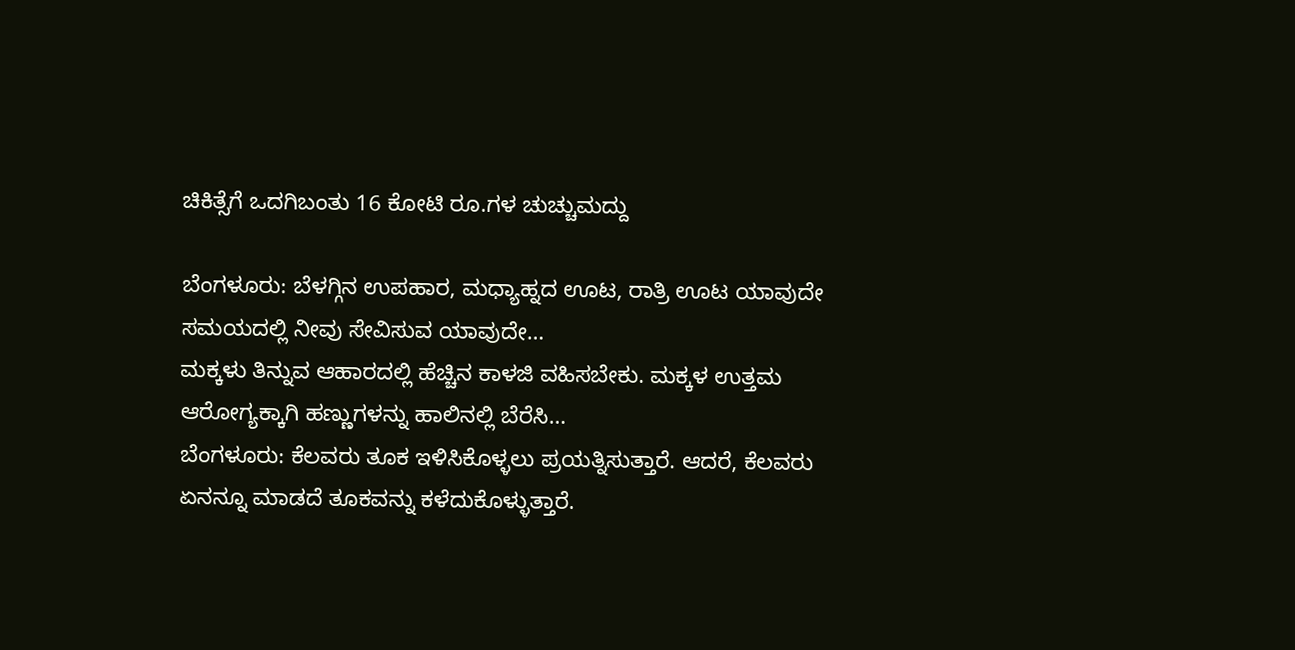ಚಿಕಿತ್ಸೆಗೆ ಒದಗಿಬಂತು 16 ಕೋಟಿ ರೂ.ಗಳ ಚುಚ್ಚುಮದ್ದು

ಬೆಂಗಳೂರು: ಬೆಳಗ್ಗಿನ ಉಪಹಾರ, ಮಧ್ಯಾಹ್ನದ ಊಟ, ರಾತ್ರಿ ಊಟ ಯಾವುದೇ ಸಮಯದಲ್ಲಿ ನೀವು ಸೇವಿಸುವ ಯಾವುದೇ…
ಮಕ್ಕಳು ತಿನ್ನುವ ಆಹಾರದಲ್ಲಿ ಹೆಚ್ಚಿನ ಕಾಳಜಿ ವಹಿಸಬೇಕು. ಮಕ್ಕಳ ಉತ್ತಮ ಆರೋಗ್ಯಕ್ಕಾಗಿ ಹಣ್ಣುಗಳನ್ನು ಹಾಲಿನಲ್ಲಿ ಬೆರೆಸಿ…
ಬೆಂಗಳೂರು: ಕೆಲವರು ತೂಕ ಇಳಿಸಿಕೊಳ್ಳಲು ಪ್ರಯತ್ನಿಸುತ್ತಾರೆ. ಆದರೆ, ಕೆಲವರು ಏನನ್ನೂ ಮಾಡದೆ ತೂಕವನ್ನು ಕಳೆದುಕೊಳ್ಳುತ್ತಾರೆ.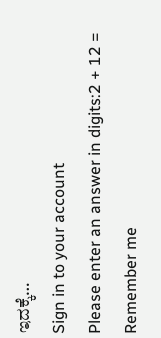ಇದಕ್ಕೆ…
Sign in to your account
Please enter an answer in digits:2 + 12 =
Remember me